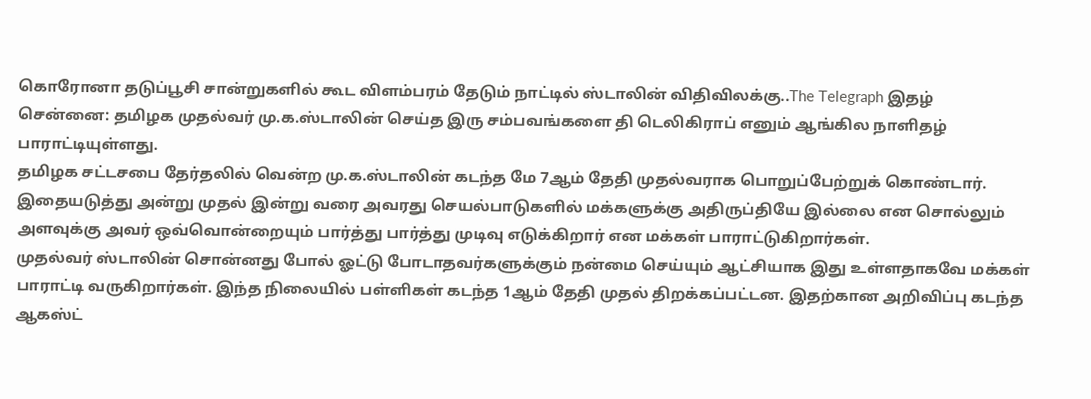கொரோனா தடுப்பூசி சான்றுகளில் கூட விளம்பரம் தேடும் நாட்டில் ஸ்டாலின் விதிவிலக்கு..The Telegraph இதழ்
சென்னை: தமிழக முதல்வர் மு.க.ஸ்டாலின் செய்த இரு சம்பவங்களை தி டெலிகிராப் எனும் ஆங்கில நாளிதழ் பாராட்டியுள்ளது.
தமிழக சட்டசபை தேர்தலில் வென்ற மு.க.ஸ்டாலின் கடந்த மே 7ஆம் தேதி முதல்வராக பொறுப்பேற்றுக் கொண்டார். இதையடுத்து அன்று முதல் இன்று வரை அவரது செயல்பாடுகளில் மக்களுக்கு அதிருப்தியே இல்லை என சொல்லும் அளவுக்கு அவர் ஒவ்வொன்றையும் பார்த்து பார்த்து முடிவு எடுக்கிறார் என மக்கள் பாராட்டுகிறார்கள்.
முதல்வர் ஸ்டாலின் சொன்னது போல் ஓட்டு போடாதவர்களுக்கும் நன்மை செய்யும் ஆட்சியாக இது உள்ளதாகவே மக்கள் பாராட்டி வருகிறார்கள். இந்த நிலையில் பள்ளிகள் கடந்த 1ஆம் தேதி முதல் திறக்கப்பட்டன. இதற்கான அறிவிப்பு கடந்த ஆகஸ்ட்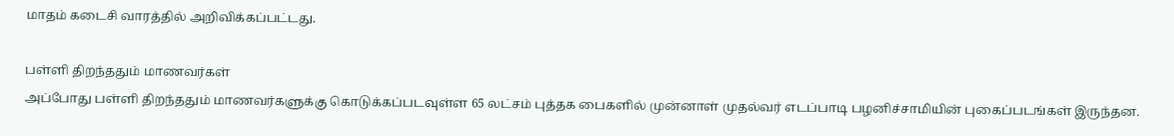மாதம் கடைசி வாரத்தில் அறிவிக்கப்பட்டது.

பள்ளி திறந்ததும் மாணவர்கள்
அப்போது பள்ளி திறந்ததும் மாணவர்களுக்கு கொடுக்கப்படவுள்ள 65 லட்சம் புத்தக பைகளில் முன்னாள் முதல்வர் எடப்பாடி பழனிச்சாமியின் புகைப்படங்கள் இருந்தன.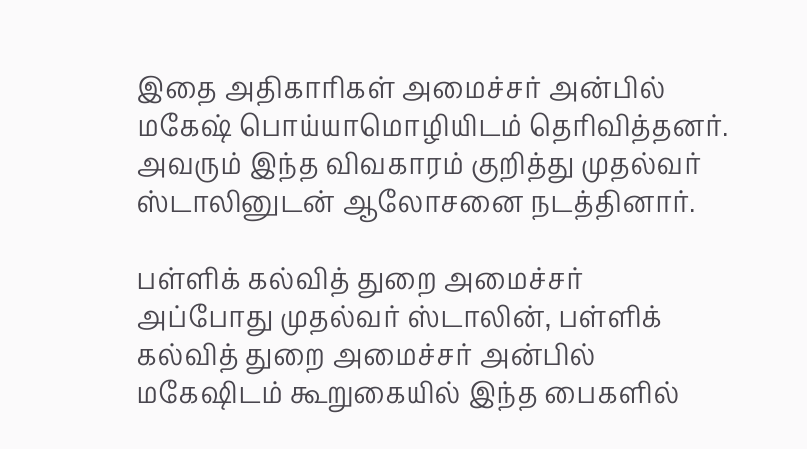இதை அதிகாரிகள் அமைச்சர் அன்பில் மகேஷ் பொய்யாமொழியிடம் தெரிவித்தனர். அவரும் இந்த விவகாரம் குறித்து முதல்வர் ஸ்டாலினுடன் ஆலோசனை நடத்தினார்.

பள்ளிக் கல்வித் துறை அமைச்சர்
அப்போது முதல்வர் ஸ்டாலின், பள்ளிக் கல்வித் துறை அமைச்சர் அன்பில் மகேஷிடம் கூறுகையில் இந்த பைகளில்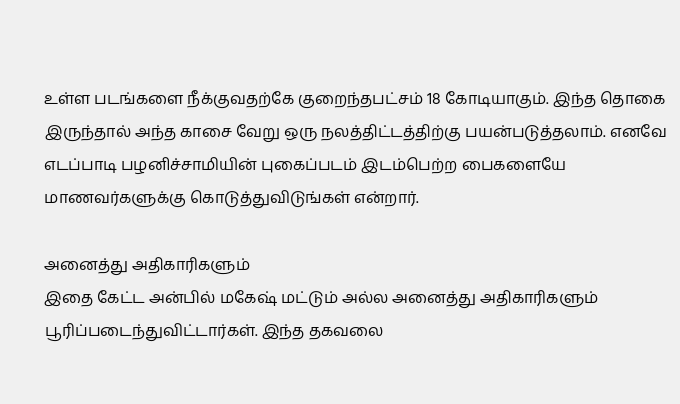உள்ள படங்களை நீக்குவதற்கே குறைந்தபட்சம் 18 கோடியாகும். இந்த தொகை இருந்தால் அந்த காசை வேறு ஒரு நலத்திட்டத்திற்கு பயன்படுத்தலாம். எனவே எடப்பாடி பழனிச்சாமியின் புகைப்படம் இடம்பெற்ற பைகளையே மாணவர்களுக்கு கொடுத்துவிடுங்கள் என்றார்.

அனைத்து அதிகாரிகளும்
இதை கேட்ட அன்பில் மகேஷ் மட்டும் அல்ல அனைத்து அதிகாரிகளும் பூரிப்படைந்துவிட்டார்கள். இந்த தகவலை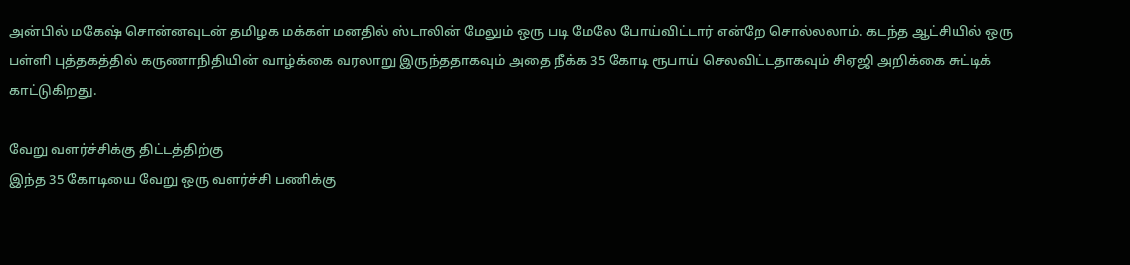அன்பில் மகேஷ் சொன்னவுடன் தமிழக மக்கள் மனதில் ஸ்டாலின் மேலும் ஒரு படி மேலே போய்விட்டார் என்றே சொல்லலாம். கடந்த ஆட்சியில் ஒரு பள்ளி புத்தகத்தில் கருணாநிதியின் வாழ்க்கை வரலாறு இருந்ததாகவும் அதை நீக்க 35 கோடி ரூபாய் செலவிட்டதாகவும் சிஏஜி அறிக்கை சுட்டிக் காட்டுகிறது.

வேறு வளர்ச்சிக்கு திட்டத்திற்கு
இந்த 35 கோடியை வேறு ஒரு வளர்ச்சி பணிக்கு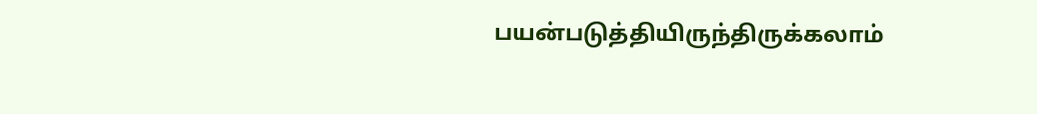பயன்படுத்தியிருந்திருக்கலாம்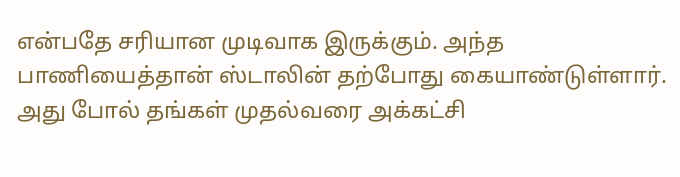என்பதே சரியான முடிவாக இருக்கும். அந்த பாணியைத்தான் ஸ்டாலின் தற்போது கையாண்டுள்ளார். அது போல் தங்கள் முதல்வரை அக்கட்சி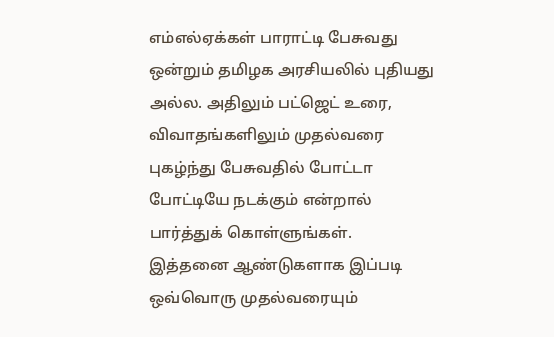எம்எல்ஏக்கள் பாராட்டி பேசுவது ஒன்றும் தமிழக அரசியலில் புதியது அல்ல. அதிலும் பட்ஜெட் உரை, விவாதங்களிலும் முதல்வரை புகழ்ந்து பேசுவதில் போட்டா போட்டியே நடக்கும் என்றால் பார்த்துக் கொள்ளுங்கள். இத்தனை ஆண்டுகளாக இப்படி ஒவ்வொரு முதல்வரையும்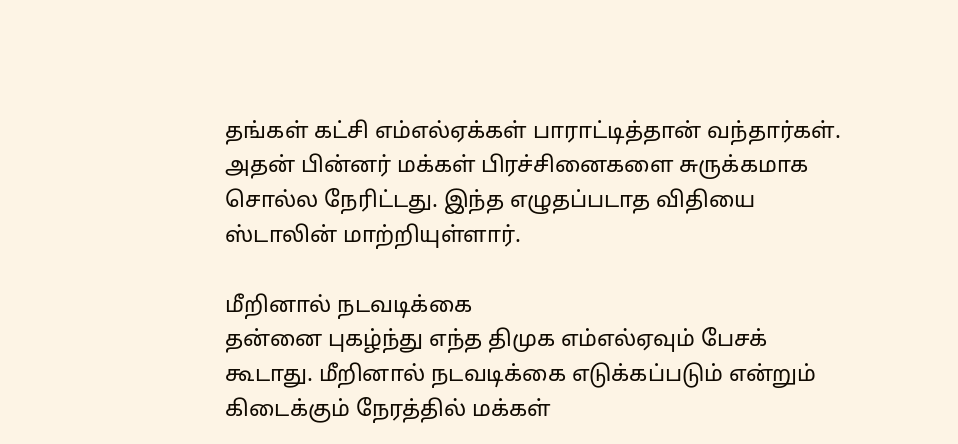தங்கள் கட்சி எம்எல்ஏக்கள் பாராட்டித்தான் வந்தார்கள். அதன் பின்னர் மக்கள் பிரச்சினைகளை சுருக்கமாக சொல்ல நேரிட்டது. இந்த எழுதப்படாத விதியை ஸ்டாலின் மாற்றியுள்ளார்.

மீறினால் நடவடிக்கை
தன்னை புகழ்ந்து எந்த திமுக எம்எல்ஏவும் பேசக் கூடாது. மீறினால் நடவடிக்கை எடுக்கப்படும் என்றும் கிடைக்கும் நேரத்தில் மக்கள்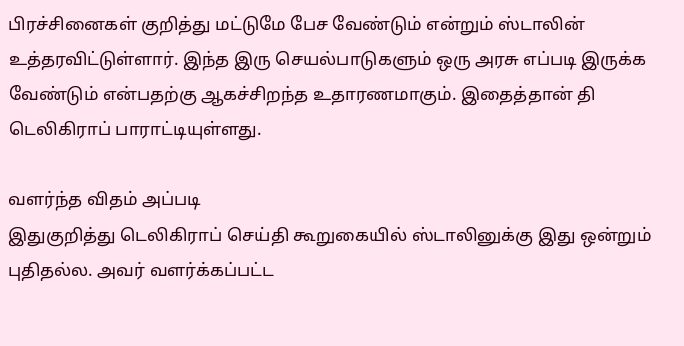பிரச்சினைகள் குறித்து மட்டுமே பேச வேண்டும் என்றும் ஸ்டாலின் உத்தரவிட்டுள்ளார். இந்த இரு செயல்பாடுகளும் ஒரு அரசு எப்படி இருக்க வேண்டும் என்பதற்கு ஆகச்சிறந்த உதாரணமாகும். இதைத்தான் தி டெலிகிராப் பாராட்டியுள்ளது.

வளர்ந்த விதம் அப்படி
இதுகுறித்து டெலிகிராப் செய்தி கூறுகையில் ஸ்டாலினுக்கு இது ஒன்றும் புதிதல்ல. அவர் வளர்க்கப்பட்ட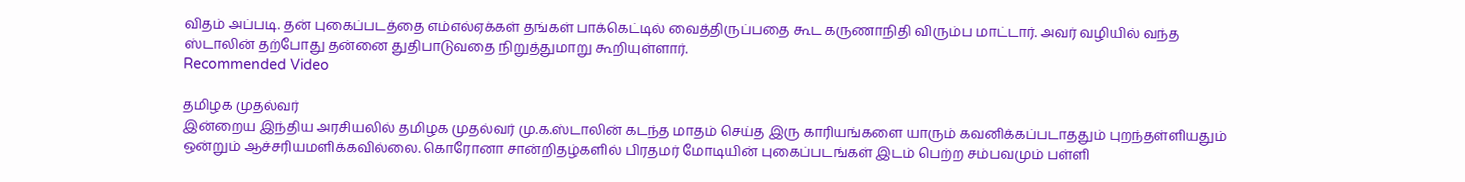விதம் அப்படி. தன் புகைப்படத்தை எம்எல்ஏக்கள் தங்கள் பாக்கெட்டில் வைத்திருப்பதை கூட கருணாநிதி விரும்ப மாட்டார். அவர் வழியில் வந்த ஸ்டாலின் தற்போது தன்னை துதிபாடுவதை நிறுத்துமாறு கூறியுள்ளார்.
Recommended Video

தமிழக முதல்வர்
இன்றைய இந்திய அரசியலில் தமிழக முதல்வர் மு.க.ஸ்டாலின் கடந்த மாதம் செய்த இரு காரியங்களை யாரும் கவனிக்கப்படாததும் புறந்தள்ளியதும் ஒன்றும் ஆச்சரியமளிக்கவில்லை. கொரோனா சான்றிதழ்களில் பிரதமர் மோடியின் புகைப்படங்கள் இடம் பெற்ற சம்பவமும் பள்ளி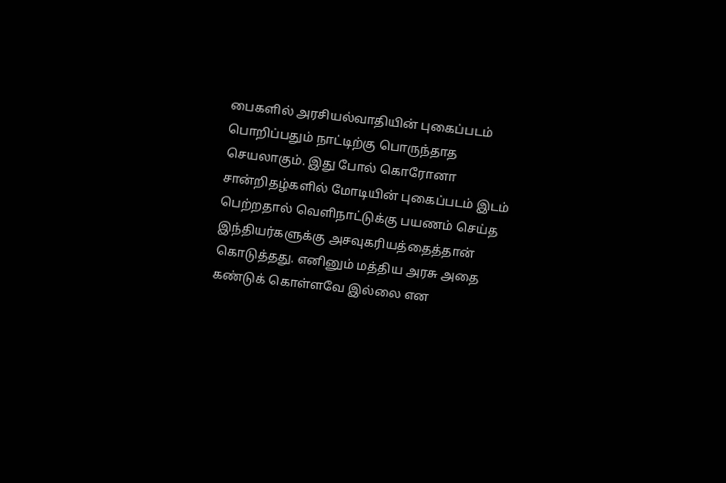பைகளில் அரசியல்வாதியின் புகைப்படம் பொறிப்பதும் நாட்டிற்கு பொருந்தாத செயலாகும். இது போல் கொரோனா சான்றிதழ்களில் மோடியின் புகைப்படம் இடம் பெற்றதால் வெளிநாட்டுக்கு பயணம் செய்த இந்தியர்களுக்கு அசவுகரியத்தைத்தான் கொடுத்தது. எனினும் மத்திய அரசு அதை கண்டுக் கொள்ளவே இல்லை என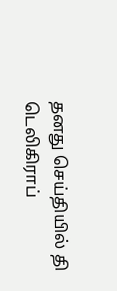தனது செய்தியில் தி டெலிகிராப்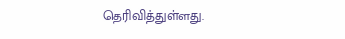தெரிவித்துள்ளது.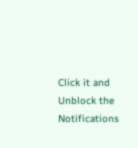Click it and Unblock the Notifications